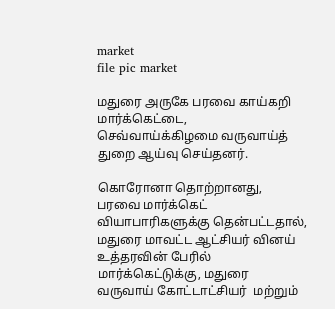market
file pic market

மதுரை அருகே பரவை காய்கறி மார்க்கெட்டை, செவ்வாய்க்கிழமை வருவாய்த் துறை ஆய்வு செய்தனர்.

கொரோனா தொற்றானது, பரவை மார்க்கெட் வியாபாரிகளுக்கு தென்பட்டதால், மதுரை மாவட்ட ஆட்சியர் வினய் உத்தரவின் பேரில் மார்க்கெட்டுக்கு, மதுரை வருவாய் கோட்டாட்சியர்  மற்றும்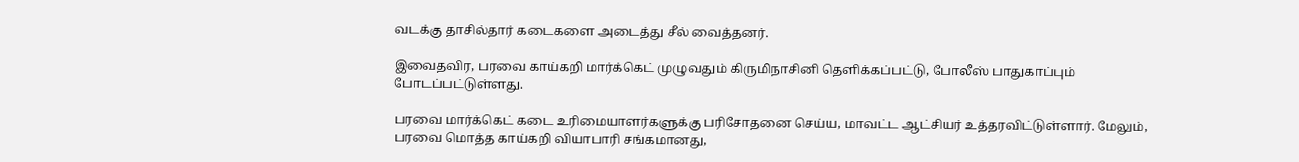வடக்கு தாசில்தார் கடைகளை அடைத்து சீல் வைத்தனர்.

இவைதவிர, பரவை காய்கறி மார்க்கெட் முழுவதும் கிருமிநாசினி தெளிக்கப்பட்டு, போலீஸ் பாதுகாப்பும் போடப்பட்டுள்ளது.

பரவை மார்க்கெட் கடை உரிமையாளர்களுக்கு பரிசோதனை செய்ய, மாவட்ட ஆட்சியர் உத்தரவிட்டுள்ளார். மேலும், பரவை மொத்த காய்கறி வியாபாரி சங்கமானது,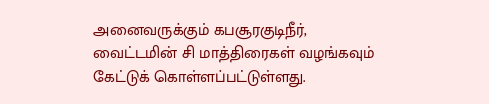அனைவருக்கும் கபசூரகுடிநீர், வைட்டமின் சி மாத்திரைகள் வழங்கவும் கேட்டுக் கொள்ளப்பட்டுள்ளது.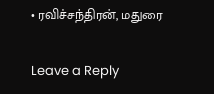• ரவிச்சந்திரன், மதுரை

Leave a Reply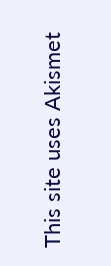This site uses Akismet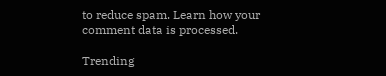to reduce spam. Learn how your comment data is processed.

Trending